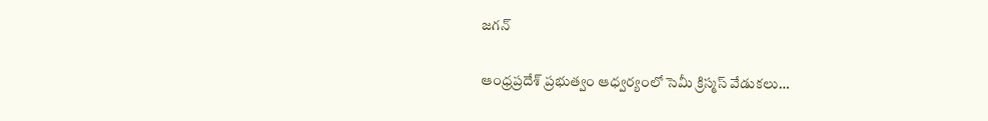జగన్‌

ఆంధ్రప్రదేశ్‌ ప్రభుత్వం ఆధ్వర్యంలో సెమీ క్రిస్మస్‌ వేడుకలు…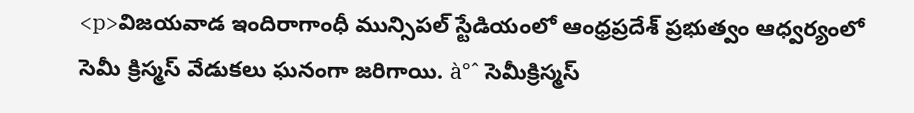<p>విజయవాడ ఇందిరాగాంధీ మున్సిపల్‌ స్టేడియంలో ఆంధ్రప్రదేశ్‌ ప్రభుత్వం ఆధ్వర్యంలో సెమీ క్రిస్మస్‌ వేడుకలు ఘనంగా జరిగాయి. à°ˆ సెమీక్రిస్మస్‌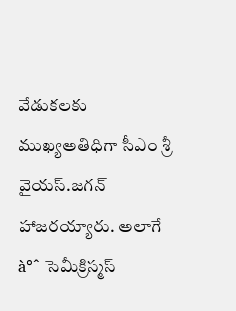వేడుకలకు ముఖ్యఅతిధిగా సీఎం శ్రీ వైయస్‌.జగన్‌ హాజరయ్యారు. అలాగే à°ˆ సెమీక్రిస్మస్‌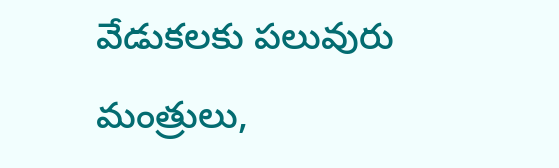వేడుకలకు పలువురు మంత్రులు,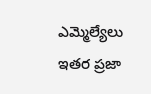ఎమ్మెల్యేలు ఇతర ప్రజా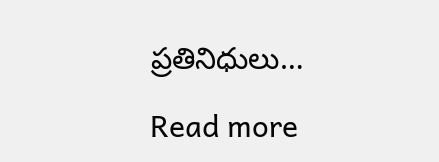ప్రతినిధులు…

Read more